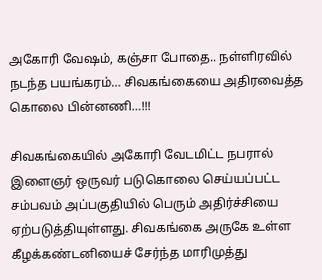அகோரி வேஷம், கஞ்சா போதை.. நள்ளிரவில் நடந்த பயங்கரம்… சிவகங்கையை அதிரவைத்த கொலை பின்னணி…!!!

சிவகங்கையில் அகோரி வேடமிட்ட நபரால் இளைஞர் ஒருவர் படுகொலை செய்யப்பட்ட சம்பவம் அப்பகுதியில் பெரும் அதிர்ச்சியை ஏற்படுத்தியுள்ளது. சிவகங்கை அருகே உள்ள கீழக்கண்டனியைச் சேர்ந்த மாரிமுத்து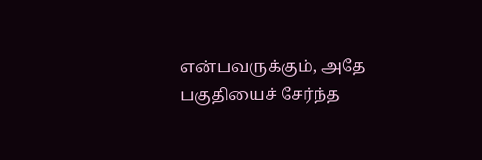என்பவருக்கும், அதே பகுதியைச் சேர்ந்த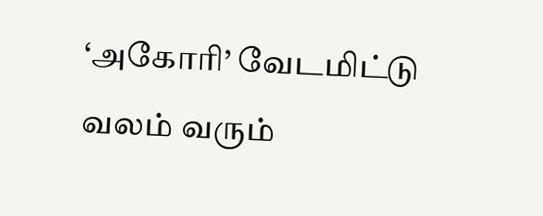‘அகோரி’ வேடமிட்டு வலம் வரும்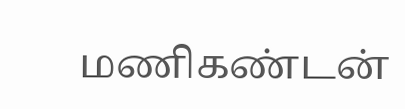மணிகண்டன்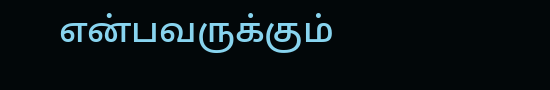என்பவருக்கும்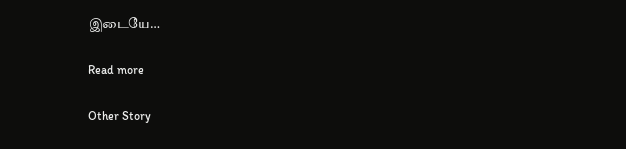இடையே…

Read more

Other Story